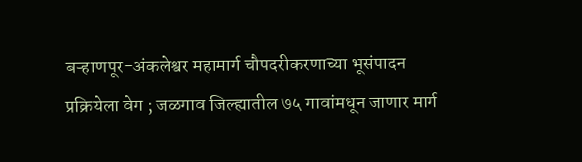बऱ्हाणपूर-अंकलेश्वर महामार्ग चौपदरीकरणाच्या भूसंपादन प्रक्रियेला वेग ; जळगाव जिल्ह्यातील ७५ गावांमधून जाणार मार्ग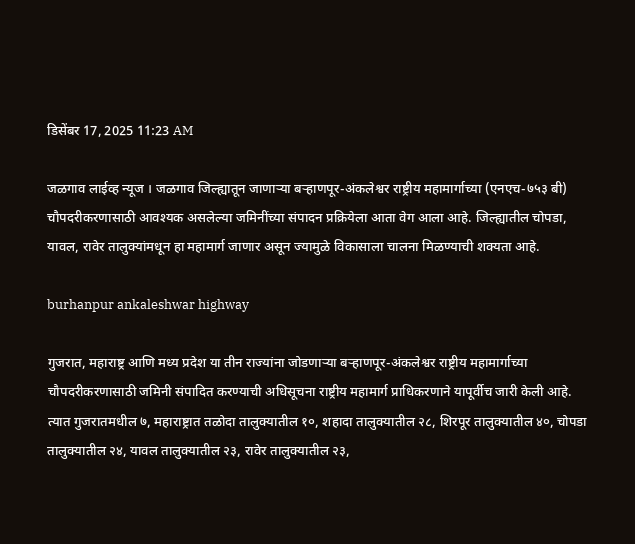डिसेंबर 17, 2025 11:23 AM

जळगाव लाईव्ह न्यूज । जळगाव जिल्ह्यातून जाणाऱ्या बऱ्हाणपूर-अंकलेश्वर राष्ट्रीय महामार्गाच्या (एनएच-७५३ बी) चौपदरीकरणासाठी आवश्यक असलेल्या जमिनींच्या संपादन प्रक्रियेला आता वेग आला आहे. जिल्ह्यातील चोपडा, यावल, रावेर तालुक्यांमधून हा महामार्ग जाणार असून ज्यामुळे विकासाला चालना मिळण्याची शक्यता आहे.

burhanpur ankaleshwar highway

गुजरात, महाराष्ट्र आणि मध्य प्रदेश या तीन राज्यांना जोडणाऱ्या बऱ्हाणपूर-अंकलेश्वर राष्ट्रीय महामार्गाच्या चौपदरीकरणासाठी जमिनी संपादित करण्याची अधिसूचना राष्ट्रीय महामार्ग प्राधिकरणाने यापूर्वीच जारी केली आहे. त्यात गुजरातमधील ७, महाराष्ट्रात तळोदा तालुक्यातील १०, शहादा तालुक्यातील २८, शिरपूर तालुक्यातील ४०, चोपडा तालुक्यातील २४, यावल तालुक्यातील २३, रावेर तालुक्यातील २३,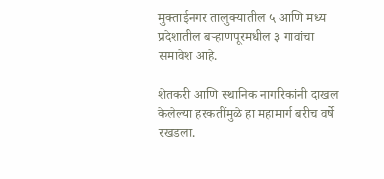मुक्ताईनगर तालुक्यातील ५ आणि मध्य प्रदेशातील बऱ्हाणपूरमधील ३ गावांचा समावेश आहे.

शेतकरी आणि स्थानिक नागरिकांनी दाखल केलेल्या हरकतींमुळे हा महामार्ग बरीच वर्षे रखडला.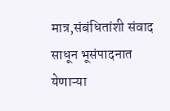मात्र,संबंधितांशी संवाद साधून भूसंपादनात येणाऱ्या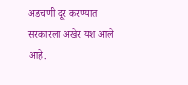अडचणी दूर करण्यात सरकारला अखेर यश आले आहे.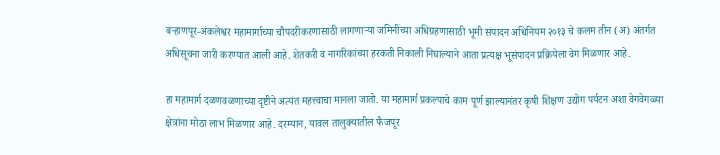बऱ्हाणपूर-अंकलेश्वर महामार्गाच्या चौपदरीकरणासाठी लागणाऱ्या जमिनींच्या अधिग्रहणासाठी भूमी संपादन अधिनियम २०१३ चे कलम तीन (अ) अंतर्गत अधिसूचना जारी करण्यात आली आहे. शेतकरी व नागरिकांच्या हरकती निकाली निघाल्याने आता प्रत्यक्ष भूसंपादन प्रक्रियेला वेग मिळणार आहे.

हा महामार्ग दळणवळणाच्या दृष्टीने अत्यंत महत्त्वाचा मानला जातो. या महामार्ग प्रकल्पाचे काम पूर्ण झाल्यानंतर कृषी शिक्षण उद्योग पर्यटन अशा वेगवेगळ्या क्षेत्रांना मोठा लाभ मिळणार आहे. दरम्यान, यावल तालुक्यातील फैजपूर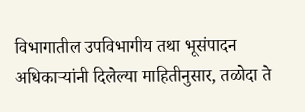विभागातील उपविभागीय तथा भूसंपादन अधिकाऱ्यांनी दिलेल्या माहितीनुसार, तळोदा ते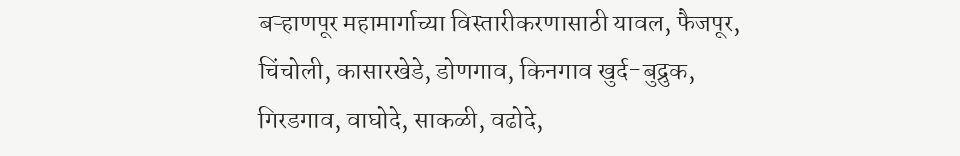बऱ्हाणपूर महामार्गाच्या विस्तारीकरणासाठी यावल, फैजपूर, चिंचोली, कासारखेडे, डोणगाव, किनगाव खुर्द-बुद्रुक, गिरडगाव, वाघोदे, साकळी, वढोदे,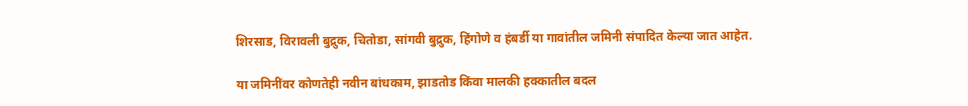शिरसाड, विरावली बुद्रुक, चितोडा, सांगवी बुद्रुक, हिंगोणे व हंबर्डी या गावांतील जमिनी संपादित केल्या जात आहेत.

या जमिनींवर कोणतेही नवीन बांधकाम, झाडतोड किंवा मालकी हक्कातील बदल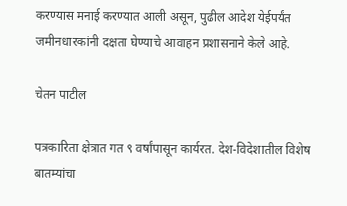करण्यास मनाई करण्यात आली असून, पुढील आदेश येईपर्यंत जमीनधारकांनी दक्षता घेण्याचे आवाहन प्रशासनाने केले आहे.

चेतन पाटील

पत्रकारिता क्षेत्रात गत ९ वर्षांपासून कार्यरत. देश-विदेशातील विशेष बातम्यांचा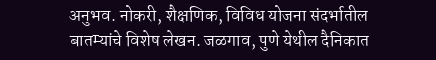अनुभव. नोकरी, शैक्षणिक, विविध योजना संदर्भातील बातम्यांचे विशेष लेखन. जळगाव, पुणे येथील दैनिकात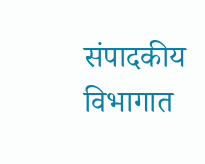संपादकीय विभागात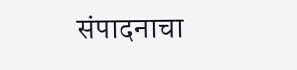संपादनाचा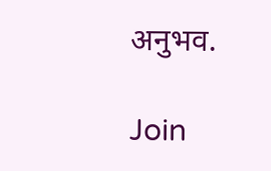अनुभव.

Join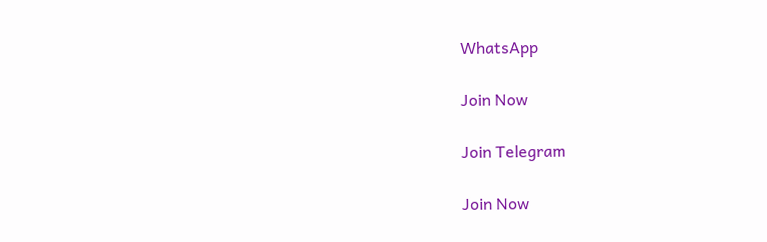WhatsApp

Join Now

Join Telegram

Join Now